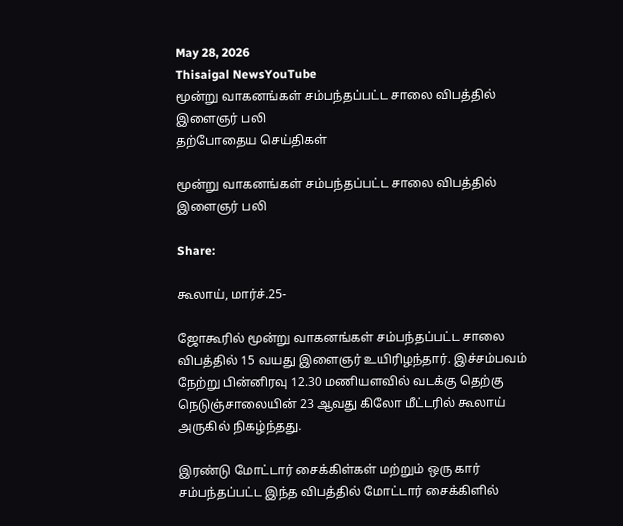May 28, 2026
Thisaigal NewsYouTube
மூன்று வாகனங்கள் சம்பந்தப்பட்ட சாலை விபத்தில் இளைஞர் பலி
தற்போதைய செய்திகள்

மூன்று வாகனங்கள் சம்பந்தப்பட்ட சாலை விபத்தில் இளைஞர் பலி

Share:

கூலாய், மார்ச்.25-

ஜோகூரில் மூன்று வாகனங்கள் சம்பந்தப்பட்ட சாலை விபத்தில் 15 வயது இளைஞர் உயிரிழந்தார். இச்சம்பவம் நேற்று பின்னிரவு 12.30 மணியளவில் வடக்கு தெற்கு நெடுஞ்சாலையின் 23 ஆவது கிலோ மீட்டரில் கூலாய் அருகில் நிகழ்ந்தது.

இரண்டு மோட்டார் சைக்கிள்கள் மற்றும் ஒரு கார் சம்பந்தப்பட்ட இந்த விபத்தில் மோட்டார் சைக்கிளில்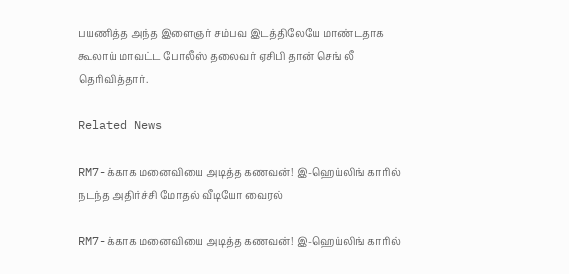பயணித்த அந்த இளைஞர் சம்பவ இடத்திலேயே மாண்டதாக கூலாய் மாவட்ட போலீஸ் தலைவர் ஏசிபி தான் செங் லீ தெரிவித்தார்.

Related News

RM7-க்காக மனைவியை அடித்த கணவன்! இ-ஹெய்லிங் காரில் நடந்த அதிர்ச்சி மோதல் வீடியோ வைரல்

RM7-க்காக மனைவியை அடித்த கணவன்! இ-ஹெய்லிங் காரில்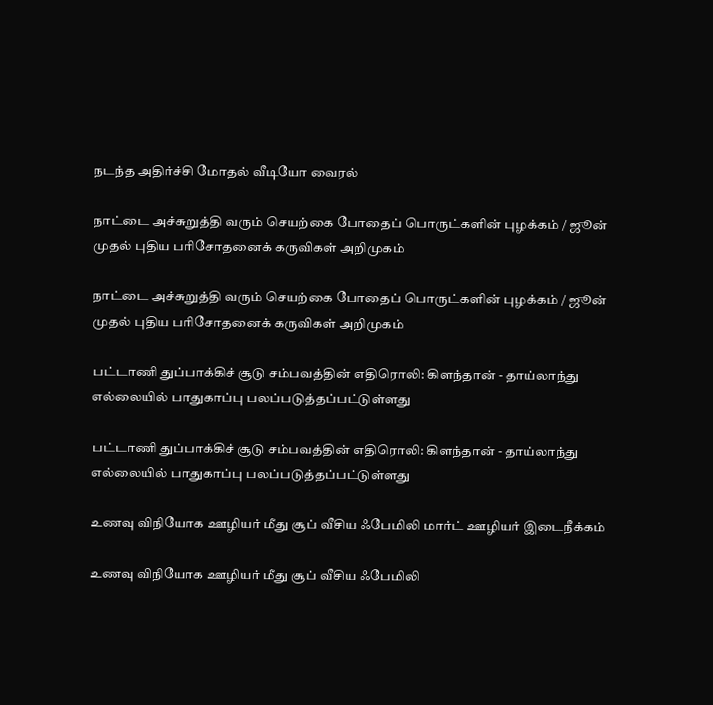நடந்த அதிர்ச்சி மோதல் வீடியோ வைரல்

நாட்டை அச்சுறுத்தி வரும் செயற்கை போதைப் பொருட்களின் புழக்கம் / ஜூன் முதல் புதிய பரிசோதனைக் கருவிகள் அறிமுகம்

நாட்டை அச்சுறுத்தி வரும் செயற்கை போதைப் பொருட்களின் புழக்கம் / ஜூன் முதல் புதிய பரிசோதனைக் கருவிகள் அறிமுகம்

பட்டாணி துப்பாக்கிச் சூடு சம்பவத்தின் எதிரொலி: கிளந்தான் - தாய்லாந்து எல்லையில் பாதுகாப்பு பலப்படுத்தப்பட்டுள்ளது

பட்டாணி துப்பாக்கிச் சூடு சம்பவத்தின் எதிரொலி: கிளந்தான் - தாய்லாந்து எல்லையில் பாதுகாப்பு பலப்படுத்தப்பட்டுள்ளது

உணவு விநியோக ஊழியர் மீது சூப் வீசிய ஃபேமிலி மார்ட் ஊழியர் இடைநீக்கம்

உணவு விநியோக ஊழியர் மீது சூப் வீசிய ஃபேமிலி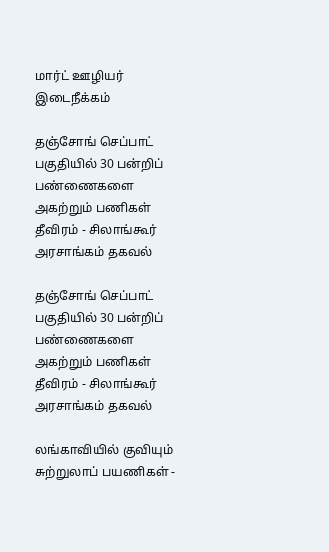மார்ட் ஊழியர் இடைநீக்கம்

தஞ்சோங் செப்பாட் பகுதியில் 30 பன்றிப் பண்ணைகளை அகற்றும் பணிகள் தீவிரம் - சிலாங்கூர் அரசாங்கம் தகவல்

தஞ்சோங் செப்பாட் பகுதியில் 30 பன்றிப் பண்ணைகளை அகற்றும் பணிகள் தீவிரம் - சிலாங்கூர் அரசாங்கம் தகவல்

லங்காவியில் குவியும் சுற்றுலாப் பயணிகள் -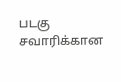படகு சவாரிக்கான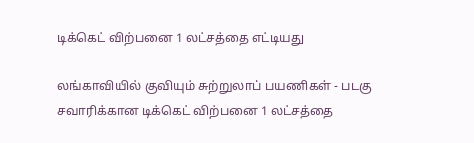டிக்கெட் விற்பனை 1 லட்சத்தை எட்டியது

லங்காவியில் குவியும் சுற்றுலாப் பயணிகள் - படகு சவாரிக்கான டிக்கெட் விற்பனை 1 லட்சத்தை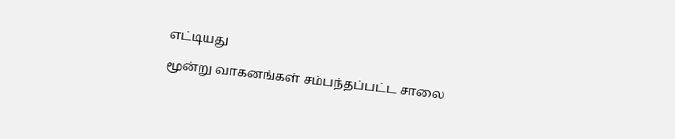எட்டியது

மூன்று வாகனங்கள் சம்பந்தப்பட்ட சாலை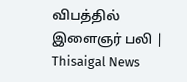விபத்தில் இளைஞர் பலி | Thisaigal News